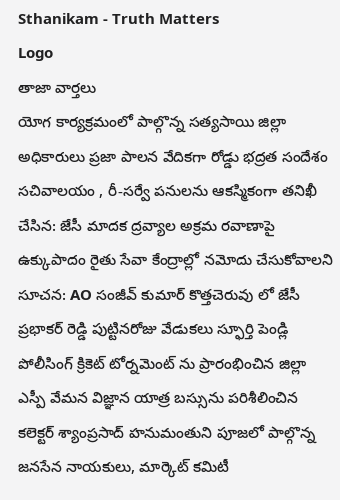Sthanikam - Truth Matters
Logo
తాజా వార్తలు
యోగ కార్యక్రమంలో పాల్గొన్న సత్యసాయి జిల్లా అధికారులు ప్రజా పాలన వేదికగా రోడ్డు భద్రత సందేశం సచివాలయం , రీ-సర్వే పనులను ఆకస్మికంగా తనిఖీ చేసిన: జేసీ మాదక ద్రవ్యాల అక్రమ రవాణాపై ఉక్కుపాదం రైతు సేవా కేంద్రాల్లో నమోదు చేసుకోవాలని సూచన: AO సంజీవ్ కుమార్ కొత్తచెరువు లో జేసీ ప్రభాకర్ రెడ్డి పుట్టినరోజు వేడుకలు స్ఫూర్తి పెండ్లి పోలీసింగ్ క్రికెట్ టోర్నమెంట్ ను ప్రారంభించిన జిల్లా ఎస్పీ వేమన విజ్ఞాన యాత్ర బస్సును పరిశీలించిన కలెక్టర్ శ్యాంప్రసాద్ హనుమంతుని పూజలో పాల్గొన్న జనసేన నాయకులు, మార్కెట్ కమిటీ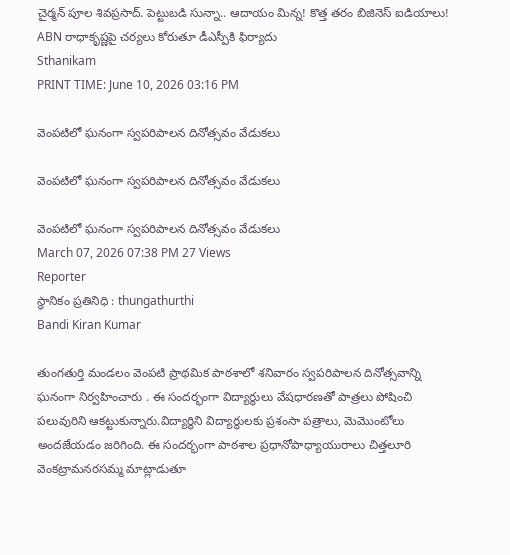చైర్మన్ పూల శివప్రసాద్. పెట్టుబడి సున్నా.. ఆదాయం మిన్న! కొత్త తరం బిజినెస్ ఐడియాలు! ABN రాధాకృష్ణపై చర్యలు కోరుతూ డీఎస్పీకి ఫిర్యాదు
Sthanikam
PRINT TIME: June 10, 2026 03:16 PM

వెంపటిలో ఘనంగా స్వపరిపాలన దినోత్సవం వేడుకలు

వెంపటిలో ఘనంగా స్వపరిపాలన దినోత్సవం వేడుకలు

వెంపటిలో ఘనంగా స్వపరిపాలన దినోత్సవం వేడుకలు
March 07, 2026 07:38 PM 27 Views
Reporter
స్థానికం ప్రతినిధి : thungathurthi
Bandi Kiran Kumar

తుంగతుర్తి మండలం వెంపటి ప్రాథమిక పాఠశాలో శనివారం స్వపరిపాలన దినోత్సవాన్ని ఘనంగా నిర్వహించారు . ఈ సందర్భంగా విద్యార్థులు వేషధారణతో పాత్రలు పోషించి పలువురిని ఆకట్టుకున్నారు.విద్యార్థిని విద్యార్థులకు ప్రశంసా పత్రాలు, మెమొంటోలు అందజేయడం జరిగింది. ఈ సందర్భంగా పాఠశాల ప్రధానోపాధ్యాయురాలు చిత్తలూరి వెంకట్రామనరసమ్మ మాట్లాడుతూ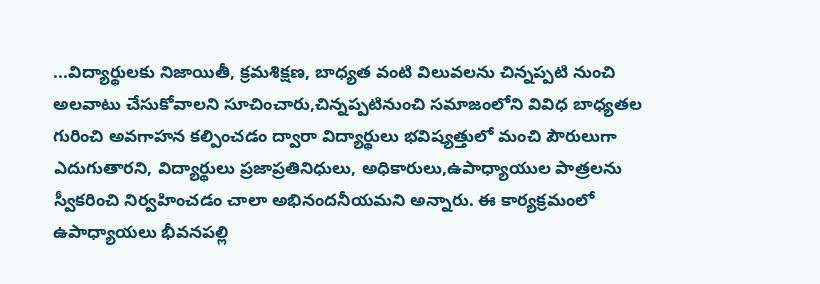...విద్యార్థులకు నిజాయితీ, క్రమశిక్షణ, బాధ్యత వంటి విలువలను చిన్నప్పటి నుంచి అలవాటు చేసుకోవాలని సూచించారు,చిన్నప్పటినుంచి సమాజంలోని వివిధ బాధ్యతల గురించి అవగాహన కల్పించడం ద్వారా విద్యార్థులు భవిష్యత్తులో మంచి పౌరులుగా ఎదుగుతారని, విద్యార్థులు ప్రజాప్రతినిధులు, అధికారులు,ఉపాధ్యాయుల పాత్రలను స్వీకరించి నిర్వహించడం చాలా అభినందనీయమని అన్నారు. ఈ కార్యక్రమంలో ఉపాధ్యాయలు భీవనపల్లి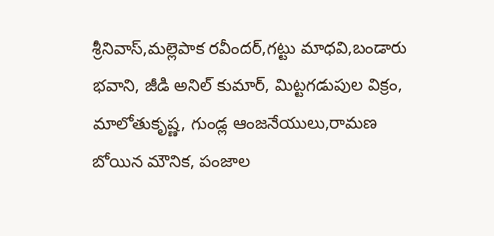శ్రీనివాస్,మల్లెపాక రవీందర్,గట్టు మాధవి,బండారు భవాని, జీడి అనిల్ కుమార్, మిట్టగడుపుల విక్రం, మాలోతుకృష్ణ, గుండ్ల ఆంజనేయులు,రామణ బోయిన మౌనిక, పంజాల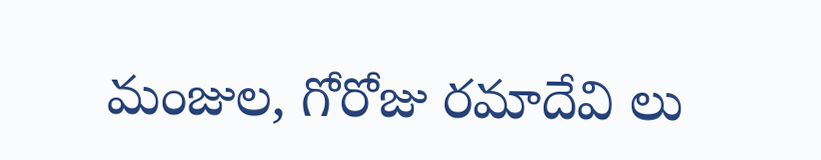మంజుల, గోరోజు రమాదేవి లు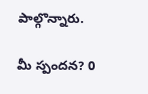పాల్గొన్నారు.

మీ స్పందన? 0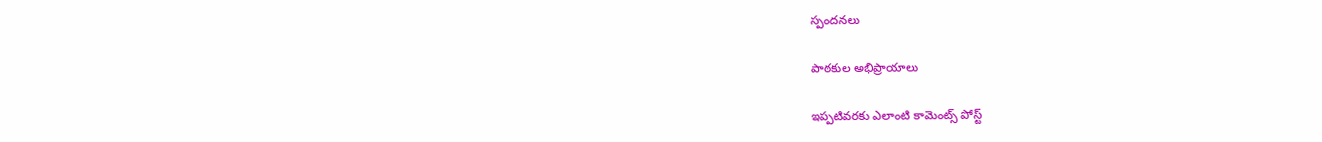స్పందనలు

పాఠకుల అభిప్రాయాలు

ఇప్పటివరకు ఎలాంటి కామెంట్స్ పోస్ట్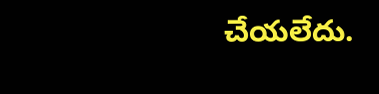చేయలేదు.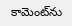కామెంట్‌ను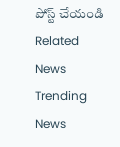పోస్ట్ చేయండి
Related News
Trending News